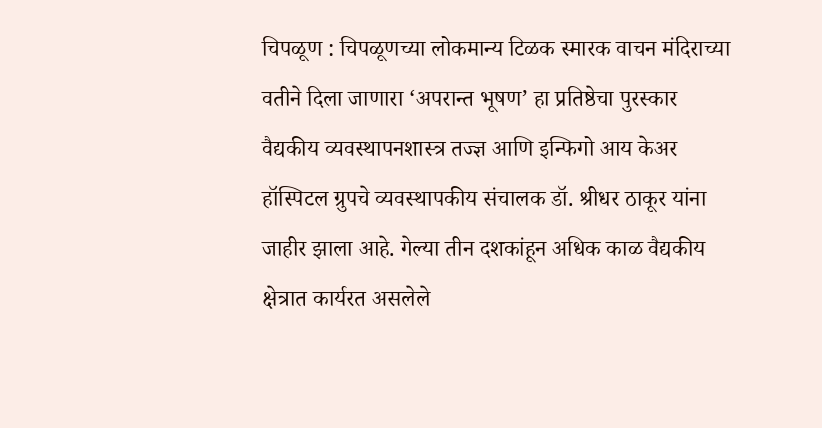चिपळूण : चिपळूणच्या लोकमान्य टिळक स्मारक वाचन मंदिराच्या वतीने दिला जाणारा ‘अपरान्त भूषण’ हा प्रतिष्ठेचा पुरस्कार वैद्यकीय व्यवस्थापनशास्त्र तज्ज्ञ आणि इन्फिगो आय केअर हॉस्पिटल ग्रुपचे व्यवस्थापकीय संचालक डॉ. श्रीधर ठाकूर यांना जाहीर झाला आहे. गेल्या तीन दशकांहून अधिक काळ वैद्यकीय क्षेत्रात कार्यरत असलेले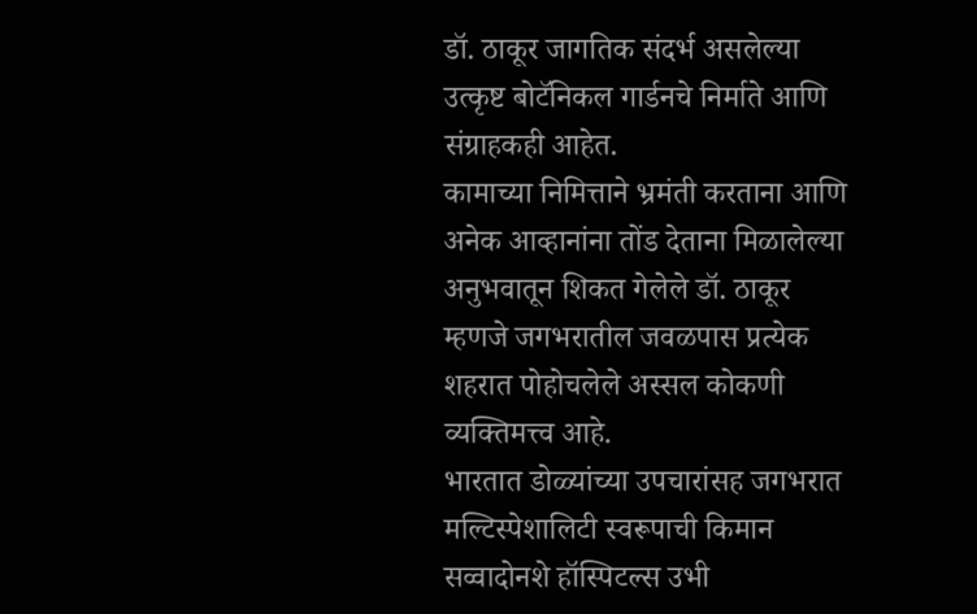डॉ. ठाकूर जागतिक संदर्भ असलेल्या उत्कृष्ट बोटॅनिकल गार्डनचे निर्माते आणि संग्राहकही आहेत.
कामाच्या निमित्ताने भ्रमंती करताना आणि अनेक आव्हानांना तोंड देताना मिळालेल्या अनुभवातून शिकत गेलेले डॉ. ठाकूर म्हणजे जगभरातील जवळपास प्रत्येक शहरात पोहोचलेले अस्सल कोकणी व्यक्तिमत्त्व आहे.
भारतात डोळ्यांच्या उपचारांसह जगभरात मल्टिस्पेशालिटी स्वरूपाची किमान सव्वादोनशे हॉस्पिटल्स उभी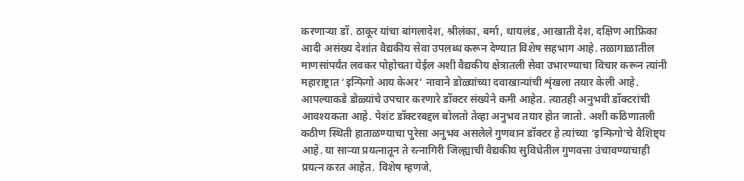करणाऱ्या डॉ. ठाकूर यांचा बांगलादेश, श्रीलंका, बर्मा, थायलंड, आखाती देश, दक्षिण आफ्रिका आदी असंख्य देशांत वैद्यकीय सेवा उपलब्ध करून देण्यात विशेष सहभाग आहे. तळागाळातील माणसांपर्यंत लवकर पोहोचता येईल अशी वैद्यकीय क्षेत्रातली सेवा उभारण्याचा विचार करून त्यांनी महाराष्ट्रात ‘इन्फिगो आय केअर’ नावाने डोळ्यांच्या दवाखान्यांची शृंखला तयार केली आहे. आपल्याकडे डोळ्यांचे उपचार करणारे डॉक्टर संख्येने कमी आहेत. त्यातही अनुभवी डॉक्टरांची आवश्यकता आहे. पेशंट डॉक्टरबद्दल बोलतो तेव्हा अनुभव तयार होत जातो. अशी कठिणातली कठीण स्थिती हाताळण्याचा पुरेसा अनुभव असलेले गुणवान डॉक्टर हे त्यांच्या ‘इन्फिगो’चे वैशिष्ट्य आहे. या साऱ्या प्रयत्नातून ते रत्नागिरी जिल्ह्याची वैद्यकीय सुविधेतील गुणवत्ता उंचावण्याचाही प्रयत्न करत आहेत. विशेष म्हणजे,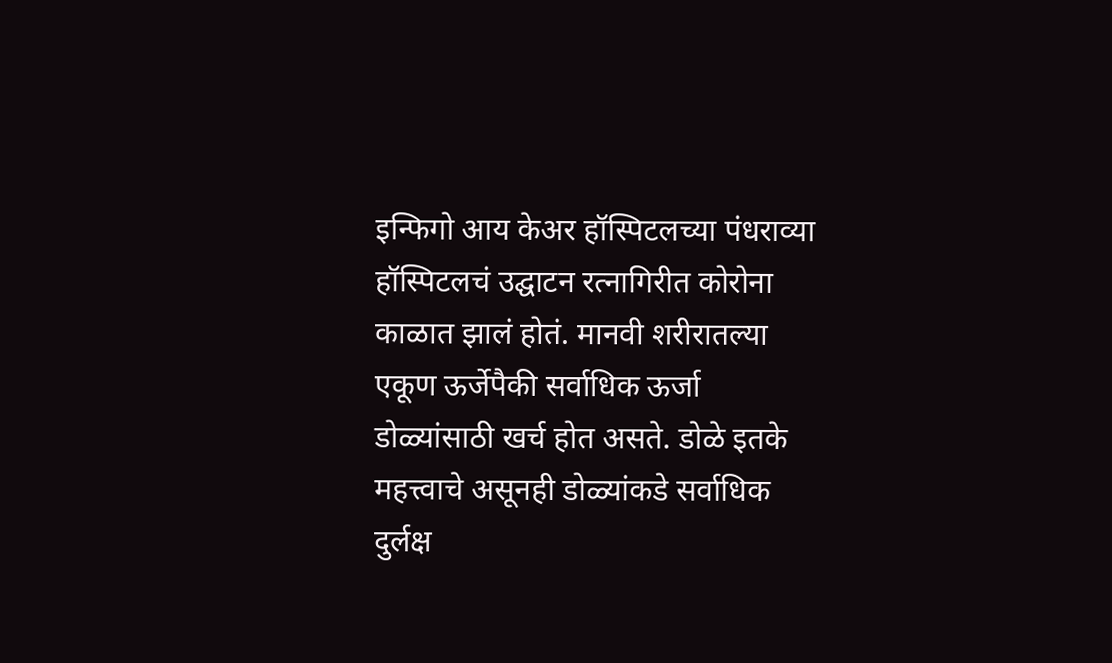इन्फिगो आय केअर हॉस्पिटलच्या पंधराव्या हॉस्पिटलचं उद्घाटन रत्नागिरीत कोरोना काळात झालं होतं. मानवी शरीरातल्या एकूण ऊर्जेपैकी सर्वाधिक ऊर्जा डोळ्यांसाठी खर्च होत असते. डोळे इतके महत्त्वाचे असूनही डोळ्यांकडे सर्वाधिक दुर्लक्ष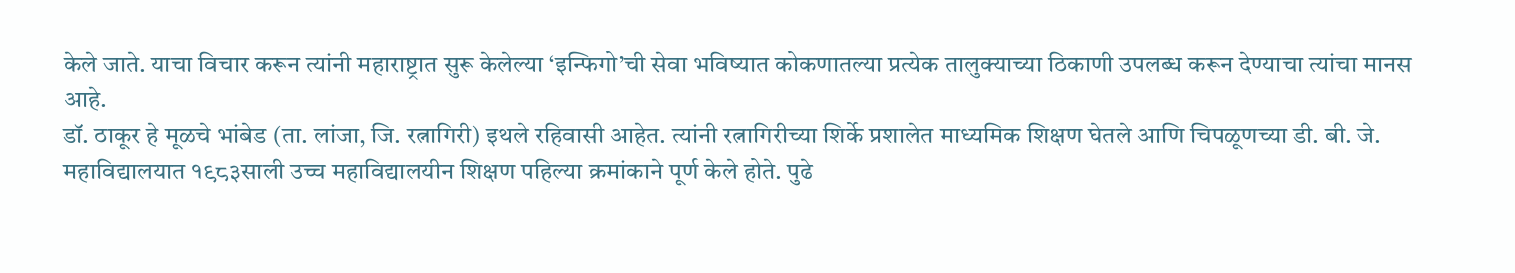केले जाते. याचा विचार करून त्यांनी महाराष्ट्रात सुरू केलेल्या ‘इन्फिगो’ची सेवा भविष्यात कोकणातल्या प्रत्येक तालुक्याच्या ठिकाणी उपलब्ध करून देण्याचा त्यांचा मानस आहे.
डॉ. ठाकूर हे मूळचे भांबेड (ता. लांजा, जि. रत्नागिरी) इथले रहिवासी आहेत. त्यांनी रत्नागिरीच्या शिर्के प्रशालेत माध्यमिक शिक्षण घेतले आणि चिपळूणच्या डी. बी. जे. महाविद्यालयात १९८३साली उच्च महाविद्यालयीन शिक्षण पहिल्या क्रमांकाने पूर्ण केले होते. पुढे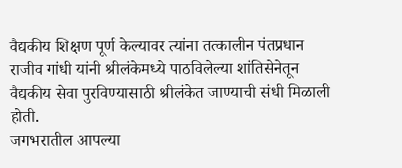वैद्यकीय शिक्षण पूर्ण केल्यावर त्यांना तत्कालीन पंतप्रधान राजीव गांधी यांनी श्रीलंकेमध्ये पाठविलेल्या शांतिसेनेतून वैद्यकीय सेवा पुरविण्यासाठी श्रीलंकेत जाण्याची संधी मिळाली होती.
जगभरातील आपल्या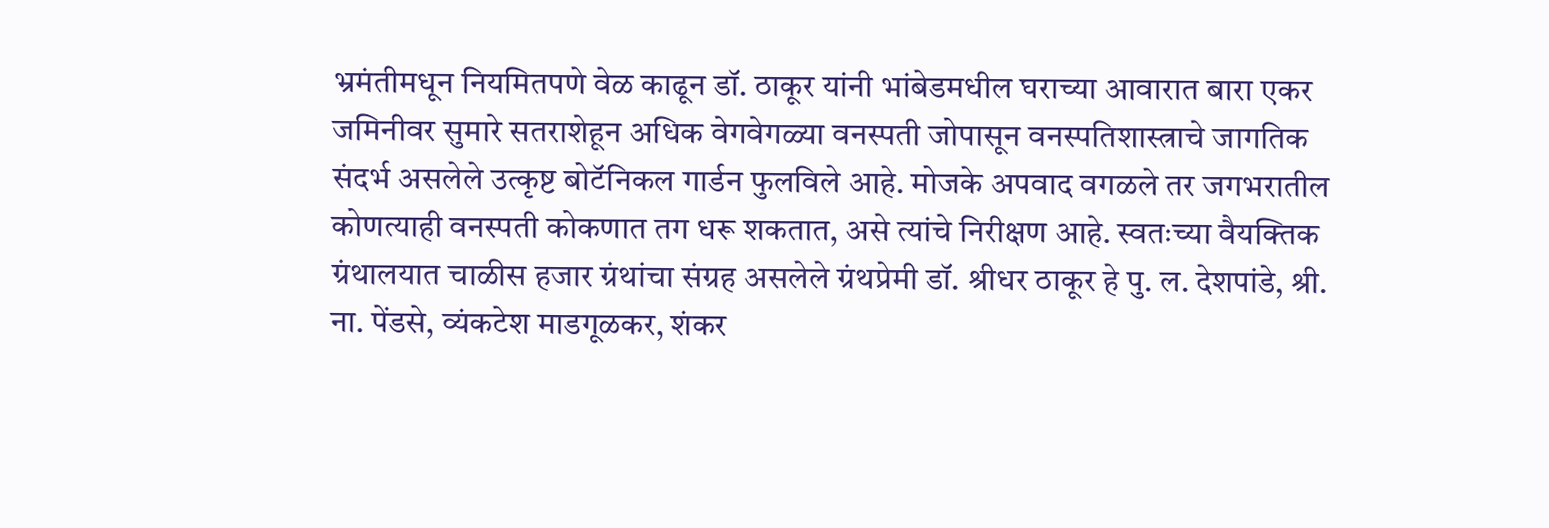भ्रमंतीमधून नियमितपणे वेळ काढून डॉ. ठाकूर यांनी भांबेडमधील घराच्या आवारात बारा एकर जमिनीवर सुमारे सतराशेहून अधिक वेगवेगळ्या वनस्पती जोपासून वनस्पतिशास्त्राचे जागतिक संदर्भ असलेले उत्कृष्ट बोटॅनिकल गार्डन फुलविले आहे. मोजके अपवाद वगळले तर जगभरातील कोणत्याही वनस्पती कोकणात तग धरू शकतात, असे त्यांचे निरीक्षण आहे. स्वतःच्या वैयक्तिक ग्रंथालयात चाळीस हजार ग्रंथांचा संग्रह असलेले ग्रंथप्रेमी डॉ. श्रीधर ठाकूर हे पु. ल. देशपांडे, श्री. ना. पेंडसे, व्यंकटेश माडगूळकर, शंकर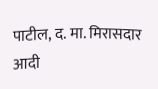पाटील, द. मा. मिरासदार आदी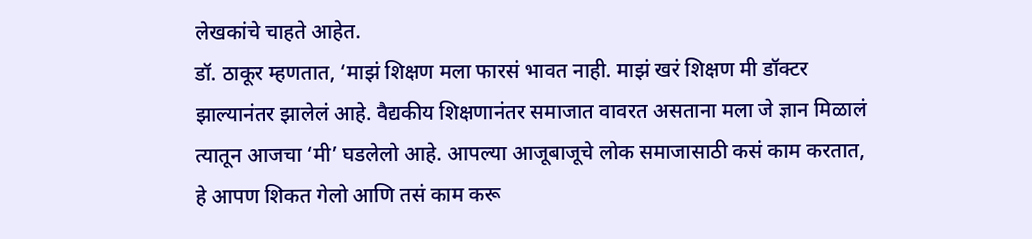लेखकांचे चाहते आहेत.
डॉ. ठाकूर म्हणतात, ‘माझं शिक्षण मला फारसं भावत नाही. माझं खरं शिक्षण मी डॉक्टर झाल्यानंतर झालेलं आहे. वैद्यकीय शिक्षणानंतर समाजात वावरत असताना मला जे ज्ञान मिळालं त्यातून आजचा ‘मी’ घडलेलो आहे. आपल्या आजूबाजूचे लोक समाजासाठी कसं काम करतात, हे आपण शिकत गेलो आणि तसं काम करू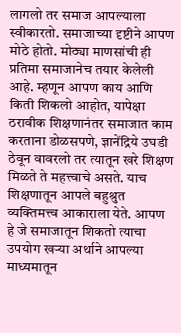लागलो तर समाज आपल्याला स्वीकारतो. समाजाच्या दृष्टीने आपण मोठे होतो. मोठ्या माणसांची ही प्रतिमा समाजानेच तयार केलेली आहे. म्हणून आपण काय आणि किती शिकलो आहोत, यापेक्षा ठरावीक शिक्षणानंतर समाजात काम करताना डोळसपणे, ज्ञानेंद्रिये उघडी ठेवून वावरलो तर त्यातून खरे शिक्षण मिळते ते महत्त्वाचे असते. याच शिक्षणातून आपले बहुश्रुत व्यक्तिमत्त्व आकाराला येते. आपण हे जे समाजातून शिकतो त्याचा उपयोग खऱ्या अर्थाने आपल्या माध्यमातून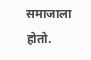समाजाला होतो.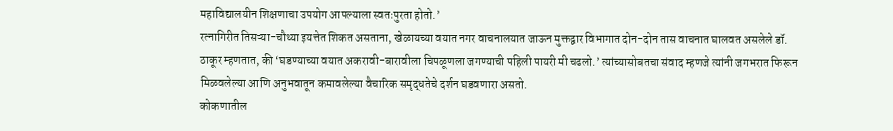महाविद्यालयीन शिक्षणाचा उपयोग आपल्याला स्वतःपुरता होतो.’
रत्नागिरीत तिसऱ्या-चौथ्या इयत्तेत शिकत असताना, खेळायच्या वयात नगर वाचनालयात जाऊन मुक्तद्वार विभागात दोन-दोन तास वाचनात घालवत असलेले डॉ. ठाकूर म्हणतात, की ‘घडण्याच्या वयात अकरावी-बारावीला चिपळूणला जगण्याची पहिली पायरी मी चढलो.’ त्यांच्यासोबतचा संवाद म्हणजे त्यांनी जगभरात फिरून मिळवलेल्या आणि अनुभवातून कमावलेल्या वैचारिक समृद्धतेचे दर्शन घडवणारा असतो.
कोकणातील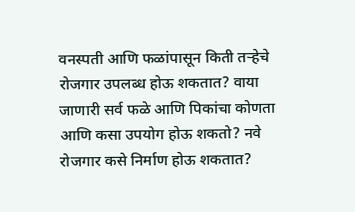वनस्पती आणि फळांपासून किती तऱ्हेचे रोजगार उपलब्ध होऊ शकतात? वाया जाणारी सर्व फळे आणि पिकांचा कोणता आणि कसा उपयोग होऊ शकतो? नवे रोजगार कसे निर्माण होऊ शकतात?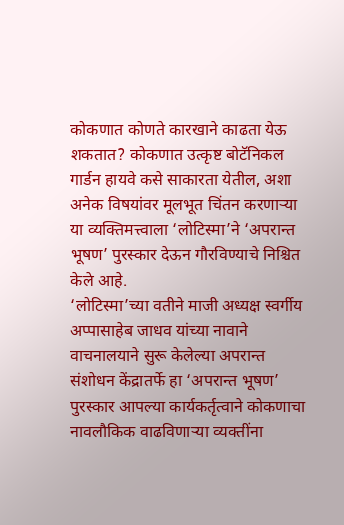कोकणात कोणते कारखाने काढता येऊ शकतात? कोकणात उत्कृष्ट बोटॅनिकल गार्डन हायवे कसे साकारता येतील, अशा अनेक विषयांवर मूलभूत चिंतन करणाऱ्या या व्यक्तिमत्त्वाला ‘लोटिस्मा’ने ‘अपरान्त भूषण’ पुरस्कार देऊन गौरविण्याचे निश्चित केले आहे.
‘लोटिस्मा’च्या वतीने माजी अध्यक्ष स्वर्गीय अप्पासाहेब जाधव यांच्या नावाने वाचनालयाने सुरू केलेल्या अपरान्त संशोधन केंद्रातर्फे हा ‘अपरान्त भूषण’ पुरस्कार आपल्या कार्यकर्तृत्वाने कोकणाचा नावलौकिक वाढविणाऱ्या व्यक्तींना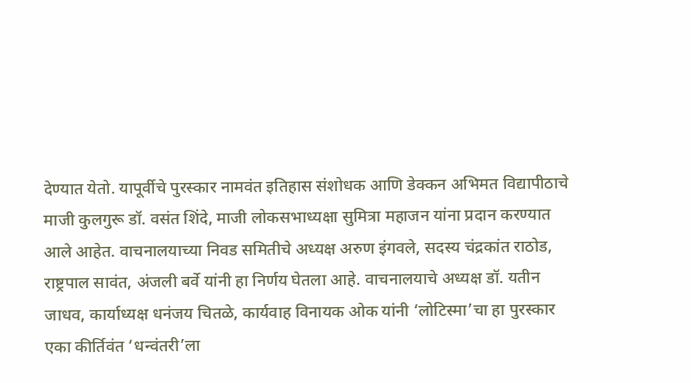देण्यात येतो. यापूर्वीचे पुरस्कार नामवंत इतिहास संशोधक आणि डेक्कन अभिमत विद्यापीठाचे माजी कुलगुरू डॉ. वसंत शिंदे, माजी लोकसभाध्यक्षा सुमित्रा महाजन यांना प्रदान करण्यात आले आहेत. वाचनालयाच्या निवड समितीचे अध्यक्ष अरुण इंगवले, सदस्य चंद्रकांत राठोड, राष्ट्रपाल सावंत, अंजली बर्वे यांनी हा निर्णय घेतला आहे. वाचनालयाचे अध्यक्ष डॉ. यतीन जाधव, कार्याध्यक्ष धनंजय चितळे, कार्यवाह विनायक ओक यांनी ‘लोटिस्मा’चा हा पुरस्कार एका कीर्तिवंत ‘धन्वंतरी’ला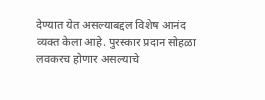देण्यात येत असल्याबद्दल विशेष आनंद व्यक्त केला आहे. पुरस्कार प्रदान सोहळा लवकरच होणार असल्याचे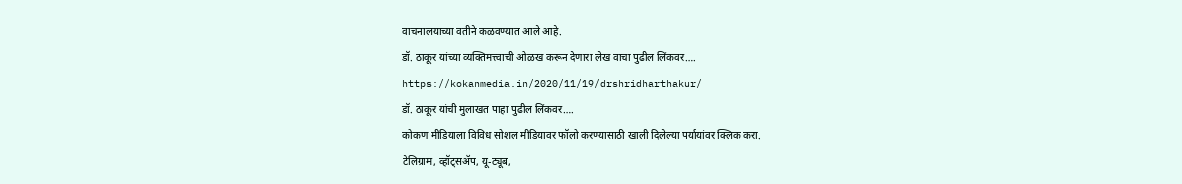वाचनालयाच्या वतीने कळवण्यात आले आहे.
डॉ. ठाकूर यांच्या व्यक्तिमत्त्वाची ओळख करून देणारा लेख वाचा पुढील लिंकवर….
https://kokanmedia.in/2020/11/19/drshridharthakur/
डॉ. ठाकूर यांची मुलाखत पाहा पुढील लिंकवर….
कोकण मीडियाला विविध सोशल मीडियावर फॉलो करण्यासाठी खाली दिलेल्या पर्यायांवर क्लिक करा.
टेलिग्राम, व्हॉट्सॲप, यू-ट्यूब,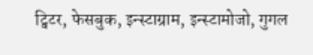ट्विटर, फेसबुक, इन्स्टाग्राम, इन्स्टामोजो, गुगल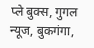प्ले बुक्स, गुगल न्यूज, बुकगंगा,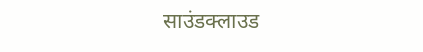साउंडक्लाउड